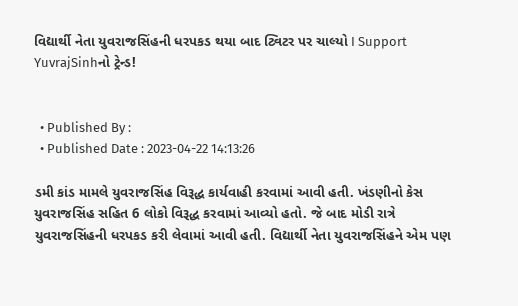વિદ્યાર્થી નેતા યુવરાજસિંહની ધરપકડ થયા બાદ ટ્વિટર પર ચાલ્યો I Support YuvrajSinhનો ટ્રેન્ડ!


  • Published By :
  • Published Date : 2023-04-22 14:13:26

ડમી કાંડ મામલે યુવરાજસિંહ વિરૂદ્ધ કાર્યવાહી કરવામાં આવી હતી. ખંડણીનો કેસ યુવરાજસિંહ સહિત 6 લોકો વિરૂદ્ધ કરવામાં આવ્યો હતો. જે બાદ મોડી રાત્રે યુવરાજસિંહની ધરપકડ કરી લેવામાં આવી હતી. વિદ્યાર્થી નેતા યુવરાજસિંહને એમ પણ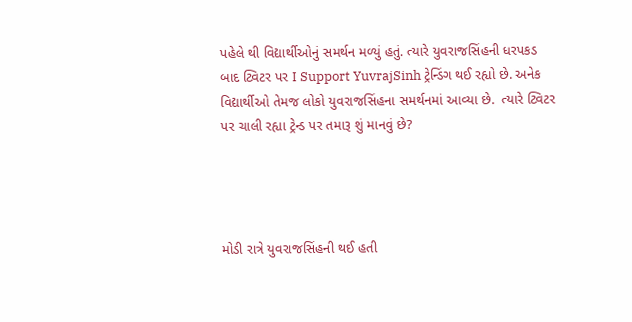પહેલે થી વિદ્યાર્થીઓનું સમર્થન મળ્યું હતું. ત્યારે યુવરાજસિંહની ધરપકડ બાદ ટ્વિટર પર I Support YuvrajSinh ટ્રેન્ડિંગ થઈ રહ્યો છે. અનેક વિદ્યાર્થીઓ તેમજ લોકો યુવરાજસિંહના સમર્થનમાં આવ્યા છે.  ત્યારે ટ્વિટર પર ચાલી રહ્યા ટ્રેન્ડ પર તમારૂ શું માનવું છે?




મોડી રાત્રે યુવરાજસિંહની થઈ હતી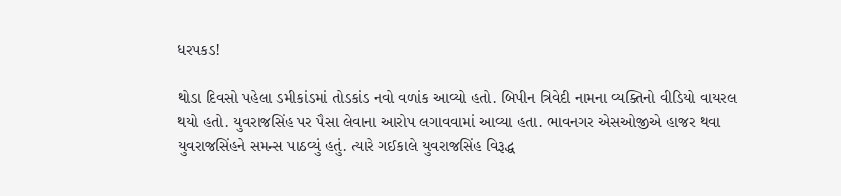ધરપકડ!

થોડા દિવસો પહેલા ડમીકાંડમાં તોડકાંડ નવો વળાંક આવ્યો હતો. બિપીન ત્રિવેદી નામના વ્યક્તિનો વીડિયો વાયરલ થયો હતો. યુવરાજસિંહ પર પૈસા લેવાના આરોપ લગાવવામાં આવ્યા હતા. ભાવનગર એસઓજીએ હાજર થવા યુવરાજસિંહને સમન્સ પાઠવ્યું હતું. ત્યારે ગઈકાલે યુવરાજસિંહ વિરૂદ્ધ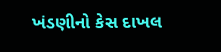ખંડણીનો કેસ દાખલ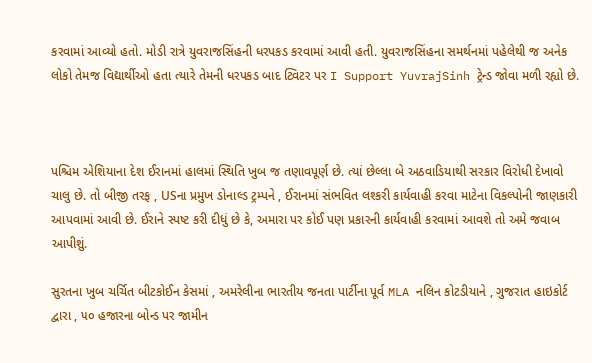કરવામાં આવ્યો હતો. મોડી રાત્રે યુવરાજસિંહની ધરપકડ કરવામાં આવી હતી. યુવરાજસિંહના સમર્થનમાં પહેલેથી જ અનેક લોકો તેમજ વિદ્યાર્થીઓ હતા ત્યારે તેમની ધરપકડ બાદ ટ્વિટર પર I Support YuvrajSinh ટ્રેન્ડ જોવા મળી રહ્યો છે.



પશ્ચિમ એશિયાના દેશ ઈરાનમાં હાલમાં સ્થિતિ ખુબ જ તણાવપૂર્ણ છે. ત્યાં છેલ્લા બે અઠવાડિયાથી સરકાર વિરોધી દેખાવો ચાલુ છે. તો બીજી તરફ , USના પ્રમુખ ડોનાલ્ડ ટ્રમ્પને , ઈરાનમાં સંભવિત લશ્કરી કાર્યવાહી કરવા માટેના વિકલ્પોની જાણકારી આપવામાં આવી છે. ઈરાને સ્પષ્ટ કરી દીધું છે કે, અમારા પર કોઈ પણ પ્રકારની કાર્યવાહી કરવામાં આવશે તો અમે જવાબ આપીશું.

સુરતના ખુબ ચર્ચિત બીટકોઈન કેસમાં , અમરેલીના ભારતીય જનતા પાર્ટીના પૂર્વ MLA નલિન કોટડીયાને , ગુજરાત હાઇકોર્ટ દ્વારા , ૫૦ હજારના બોન્ડ પર જામીન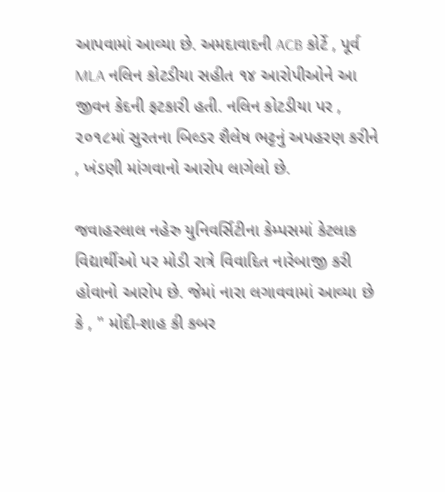આપવામાં આવ્યા છે. અમદાવાદની ACB કોર્ટે , પૂર્વ MLA નલિન કોટડીયા સહીત ૧૪ આરોપીઓને આ જીવન કેદની ફટકારી હતી. નલિન કોટડીયા પર , ૨૦૧૮માં સુરતના બિલ્ડર શૈલેષ ભટ્ટનું અપહરણ કરીને , ખંડણી માંગવાનો આરોપ લાગેલો છે.

જવાહરલાલ નહેરુ યુનિવર્સિટીના કેમ્પસમાં કેટલાક વિદ્યાર્થીઓ પર મોડી રાત્રે વિવાદિત નારેબાજી કરી હોવાનો આરોપ છે. જેમાં નારા લગાવવામાં આવ્યા છે કે , " મોદી-શાહ કી કબર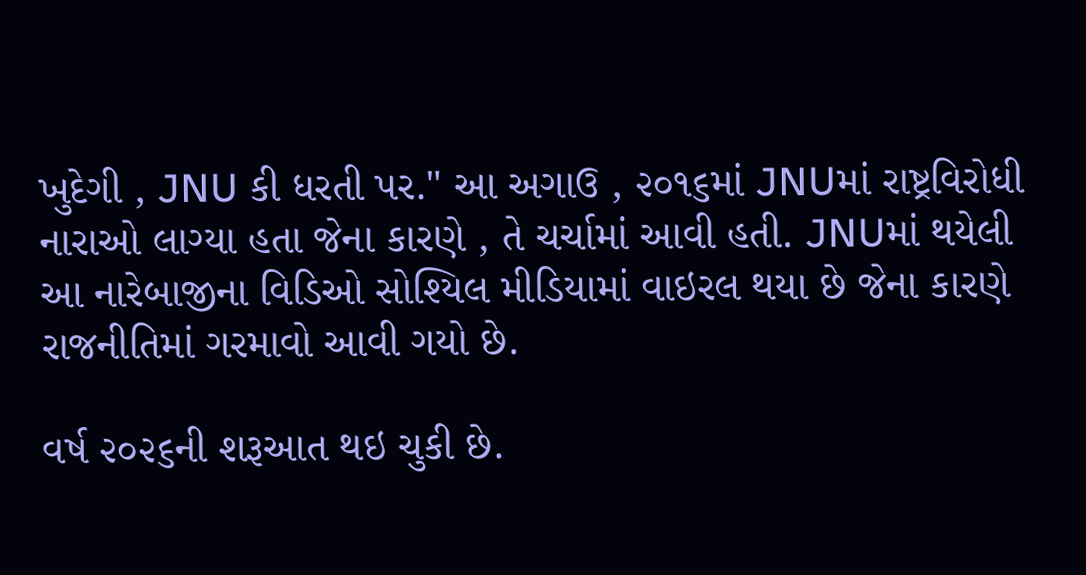ખુદેગી , JNU કી ધરતી પર." આ અગાઉ , ૨૦૧૬માં JNUમાં રાષ્ટ્રવિરોધી નારાઓ લાગ્યા હતા જેના કારણે , તે ચર્ચામાં આવી હતી. JNUમાં થયેલી આ નારેબાજીના વિડિઓ સોશ્યિલ મીડિયામાં વાઇરલ થયા છે જેના કારણે રાજનીતિમાં ગરમાવો આવી ગયો છે.

વર્ષ ૨૦૨૬ની શરૂઆત થઇ ચુકી છે.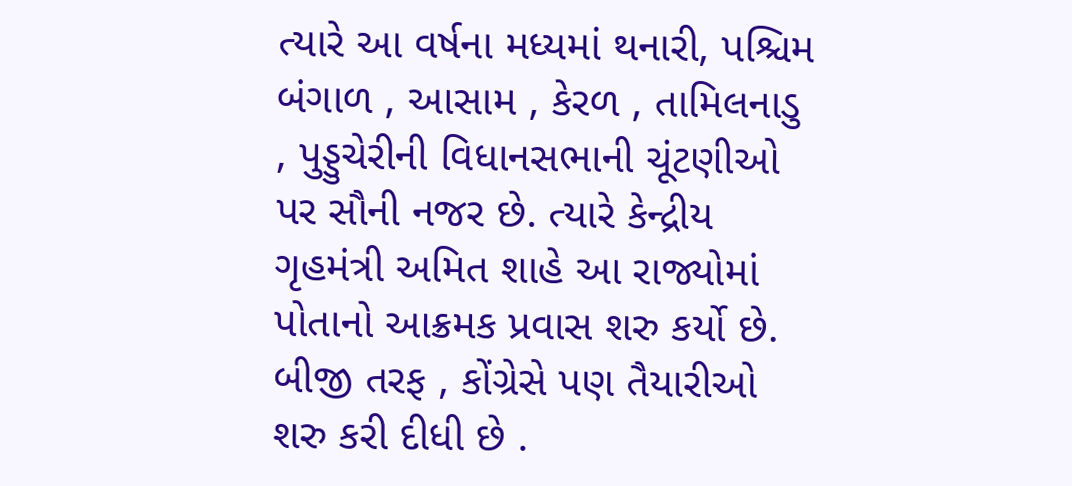ત્યારે આ વર્ષના મધ્યમાં થનારી, પશ્ચિમ બંગાળ , આસામ , કેરળ , તામિલનાડુ , પુડ્ડુચેરીની વિધાનસભાની ચૂંટણીઓ પર સૌની નજર છે. ત્યારે કેન્દ્રીય ગૃહમંત્રી અમિત શાહે આ રાજ્યોમાં પોતાનો આક્રમક પ્રવાસ શરુ કર્યો છે. બીજી તરફ , કોંગ્રેસે પણ તૈયારીઓ શરુ કરી દીધી છે .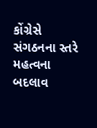કોંગ્રેસે સંગઠનના સ્તરે મહત્વના બદલાવ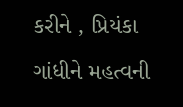કરીને , પ્રિયંકા ગાંધીને મહત્વની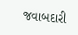જવાબદારી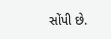સોંપી છે.